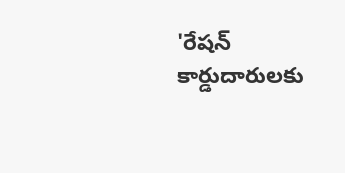'రేషన్ కార్డుదారులకు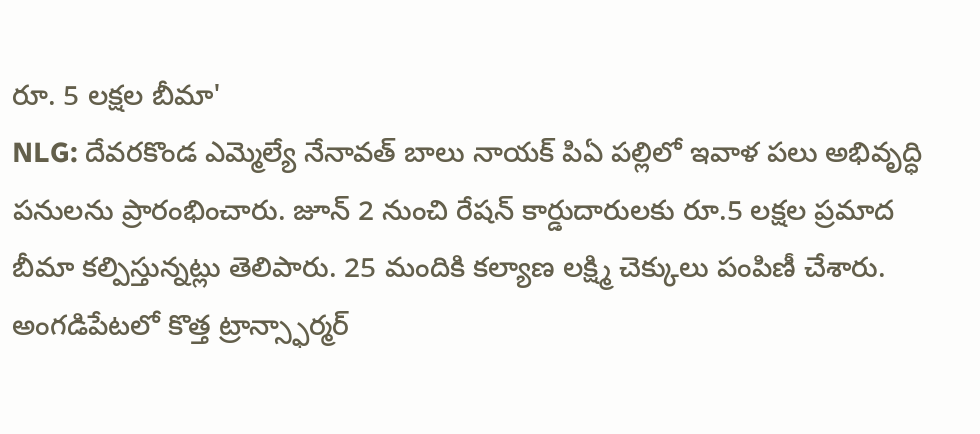రూ. 5 లక్షల బీమా'
NLG: దేవరకొండ ఎమ్మెల్యే నేనావత్ బాలు నాయక్ పిఏ పల్లిలో ఇవాళ పలు అభివృద్ధి పనులను ప్రారంభించారు. జూన్ 2 నుంచి రేషన్ కార్డుదారులకు రూ.5 లక్షల ప్రమాద బీమా కల్పిస్తున్నట్లు తెలిపారు. 25 మందికి కల్యాణ లక్ష్మి చెక్కులు పంపిణీ చేశారు. అంగడిపేటలో కొత్త ట్రాన్స్ఫార్మర్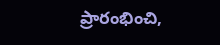ప్రారంభించి,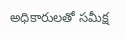అధికారులతో సమీక్ష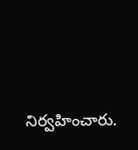నిర్వహించారు.